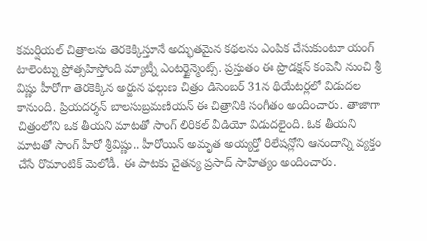కమర్షియల్ చిత్రాలను తెరకెక్కిస్తూనే అద్భుతమైన కథలను ఎంపిక చేసుకుంటూ యంగ్ టాలెంట్ను ప్రోత్సహిస్తోంది మ్యాట్నీ ఎంటర్టైన్మెంట్స్. ప్రస్తుతం ఈ ప్రొడక్షన్ కంపెనీ నుంచి శ్రీ విష్ణు హీరోగా తెరకెక్కిన అర్జున ఫల్గుణ చిత్రం డిసెంబర్ 31న థియేటర్లలో విడుదల కానుంది. ప్రియదర్శన్ బాలసుబ్రమణియన్ ఈ చిత్రానికి సంగీతం అందించారు. తాజాగా చిత్రంలోని ఒక తీయని మాటతో సాంగ్ లిరికల్ వీడియో విడుదలైంది. ఓక తీయని మాటతో సాంగ్ హీరో శ్రీవిష్ణు.. హీరోయిన్ అమృత అయ్యర్తో రిలేషన్లోని ఆనందాన్ని వ్యక్తం చేసే రొమాంటిక్ మెలోడీ. ఈ పాటకు చైతన్య ప్రసాద్ సాహిత్యం అందించారు.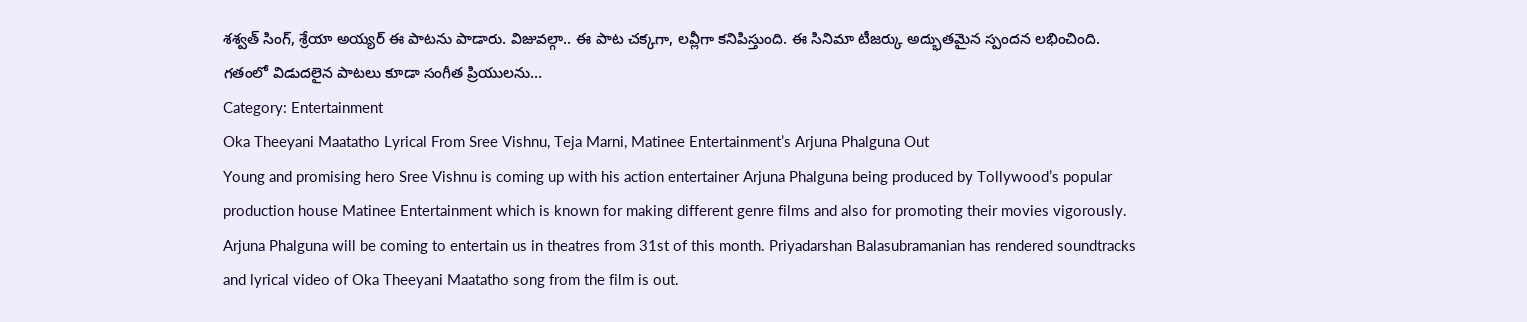శశ్వత్ సింగ్, శ్రేయా అయ్యర్ ఈ పాటను పాడారు. విజువల్గా.. ఈ పాట చక్కగా, లవ్లీగా కనిపిస్తుంది. ఈ సినిమా టీజర్కు అద్భుతమైన స్పందన లభించింది. గతంలో విడుదలైన పాటలు కూడా సంగీత ప్రియులను…
Category: Entertainment
Oka Theeyani Maatatho Lyrical From Sree Vishnu, Teja Marni, Matinee Entertainment’s Arjuna Phalguna Out
Young and promising hero Sree Vishnu is coming up with his action entertainer Arjuna Phalguna being produced by Tollywood’s popular production house Matinee Entertainment which is known for making different genre films and also for promoting their movies vigorously. Arjuna Phalguna will be coming to entertain us in theatres from 31st of this month. Priyadarshan Balasubramanian has rendered soundtracks and lyrical video of Oka Theeyani Maatatho song from the film is out.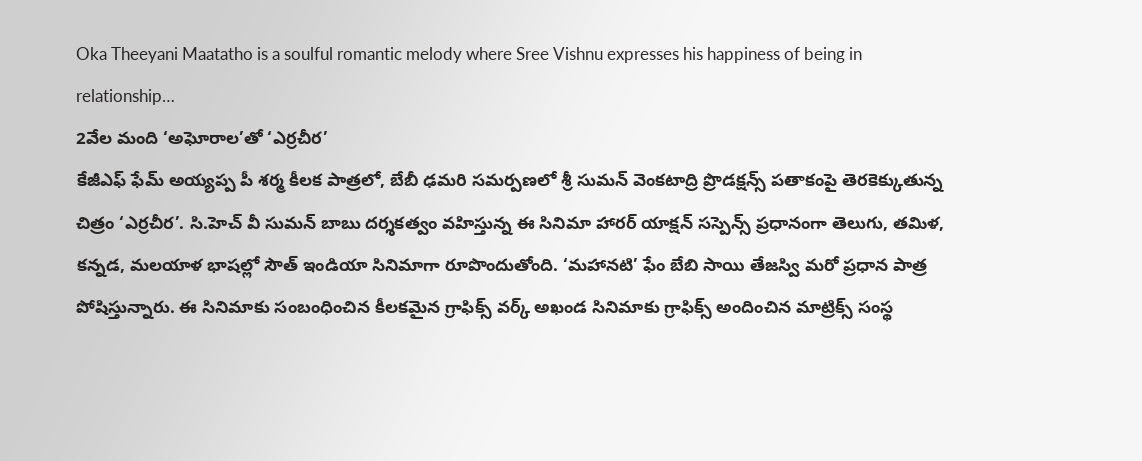Oka Theeyani Maatatho is a soulful romantic melody where Sree Vishnu expresses his happiness of being in relationship…
2వేల మంది ‘అఘోరాల’తో ‘ఎర్రచీర’
కేజీఎఫ్ ఫేమ్ అయ్యప్ప పీ శర్మ కీలక పాత్రలో, బేబీ ఢమరి సమర్పణలో శ్రీ సుమన్ వెంకటాద్రి ప్రొడక్షన్స్ పతాకంపై తెరకెక్కుతున్న చిత్రం ‘ఎర్రచీర’. సి.హెచ్ వీ సుమన్ బాబు దర్శకత్వం వహిస్తున్న ఈ సినిమా హారర్ యాక్షన్ సస్పెన్స్ ప్రధానంగా తెలుగు, తమిళ, కన్నడ, మలయాళ భాషల్లో సౌత్ ఇండియా సినిమాగా రూపొందుతోంది. ‘మహానటి’ ఫేం బేబి సాయి తేజస్వి మరో ప్రధాన పాత్ర పోషిస్తున్నారు. ఈ సినిమాకు సంబంధించిన కీలకమైన గ్రాఫిక్స్ వర్క్ అఖండ సినిమాకు గ్రాఫిక్స్ అందించిన మాట్రిక్స్ సంస్థ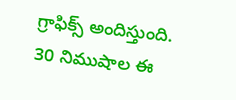గ్రాఫిక్స్ అందిస్తుంది. 30 నిముషాల ఈ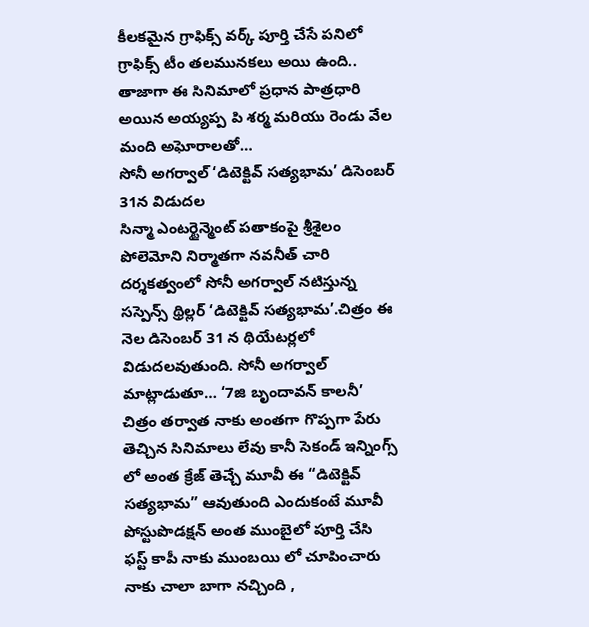కీలకమైన గ్రాఫిక్స్ వర్క్ పూర్తి చేసే పనిలో గ్రాఫిక్స్ టీం తలమునకలు అయి ఉంది.. తాజాగా ఈ సినిమాలో ప్రధాన పాత్రధారి అయిన అయ్యప్ప పి శర్మ మరియు రెండు వేల మంది అఘోరాలతో…
సోనీ అగర్వాల్ ‘డిటెక్టివ్ సత్యభామ’ డిసెంబర్ 31న విడుదల
సిన్మా ఎంటర్టైన్మెంట్ పతాకంపై శ్రీశైలం పోలెమోని నిర్మాతగా నవనీత్ చారి దర్శకత్వంలో సోనీ అగర్వాల్ నటిస్తున్న సస్పెన్స్ థ్రిల్లర్ ‘డిటెక్టివ్ సత్యభామ’.చిత్రం ఈ నెల డిసెంబర్ 31 న థియేటర్లలో విడుదలవుతుంది. సోనీ అగర్వాల్ మాట్లాడుతూ… ‘7జి బృందావన్ కాలనీ’ చిత్రం తర్వాత నాకు అంతగా గొప్పగా పేరు తెచ్చిన సినిమాలు లేవు కానీ సెకండ్ ఇన్నింగ్స్ లో అంత క్రేజ్ తెచ్చే మూవీ ఈ “డిటెక్టివ్ సత్యభామ” ఆవుతుంది ఎందుకంటే మూవీ పోస్టుపొడక్షన్ అంత ముంబైలో పూర్తి చేసి ఫస్ట్ కాపీ నాకు ముంబయి లో చూపించారు నాకు చాలా బాగా నచ్చింది ,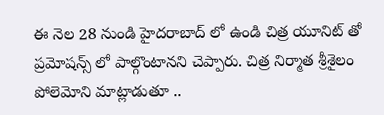ఈ నెల 28 నుండి హైదరాబాద్ లో ఉండి చిత్ర యూనిట్ తో ప్రమోషన్స్ లో పాల్గొంటానని చెప్పారు. చిత్ర నిర్మాత శ్రీశైలం పోలెమోని మాట్లాడుతూ ..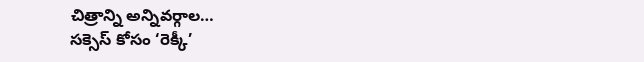చిత్రాన్ని అన్నివర్గాల…
సక్సెస్ కోసం ‘రెక్కీ’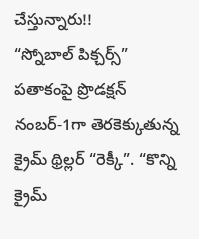చేస్తున్నారు!!
“స్నోబాల్ పిక్చర్స్” పతాకంపై ప్రొడక్షన్ నంబర్-1గా తెరకెక్కుతున్న క్రైమ్ థ్రిల్లర్ “రెక్కీ”. “కొన్ని క్రైమ్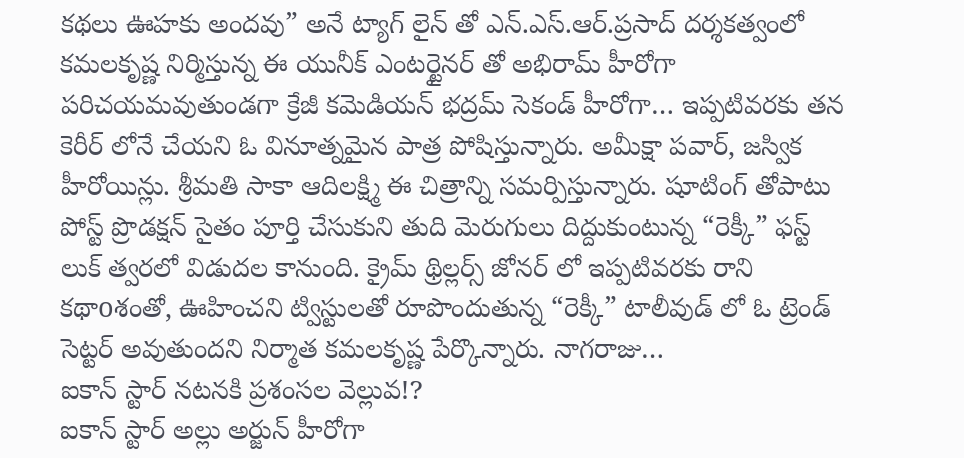కథలు ఊహకు అందవు” అనే ట్యాగ్ లైన్ తో ఎన్.ఎస్.ఆర్.ప్రసాద్ దర్శకత్వంలో కమలకృష్ణ నిర్మిస్తున్న ఈ యునీక్ ఎంటర్టైనర్ తో అభిరామ్ హీరోగా పరిచయమవుతుండగా క్రేజీ కమెడియన్ భద్రమ్ సెకండ్ హీరోగా… ఇప్పటివరకు తన కెరీర్ లోనే చేయని ఓ వినూత్నమైన పాత్ర పోషిస్తున్నారు. అమీక్షా పవార్, జస్విక హీరోయిన్లు. శ్రీమతి సాకా ఆదిలక్ష్మి ఈ చిత్రాన్ని సమర్పిస్తున్నారు. షూటింగ్ తోపాటు పోస్ట్ ప్రొడక్షన్ సైతం పూర్తి చేసుకుని తుది మెరుగులు దిద్దుకుంటున్న “రెక్కీ” ఫస్ట్ లుక్ త్వరలో విడుదల కానుంది. క్రైమ్ థ్రిల్లర్స్ జోనర్ లో ఇప్పటివరకు రాని కథాoశంతో, ఊహించని ట్విస్టులతో రూపొందుతున్న “రెక్కీ” టాలీవుడ్ లో ఓ ట్రెండ్ సెట్టర్ అవుతుందని నిర్మాత కమలకృష్ణ పేర్కొన్నారు. నాగరాజు…
ఐకాన్ స్టార్ నటనకి ప్రశంసల వెల్లువ!?
ఐకాన్ స్టార్ అల్లు అర్జున్ హీరోగా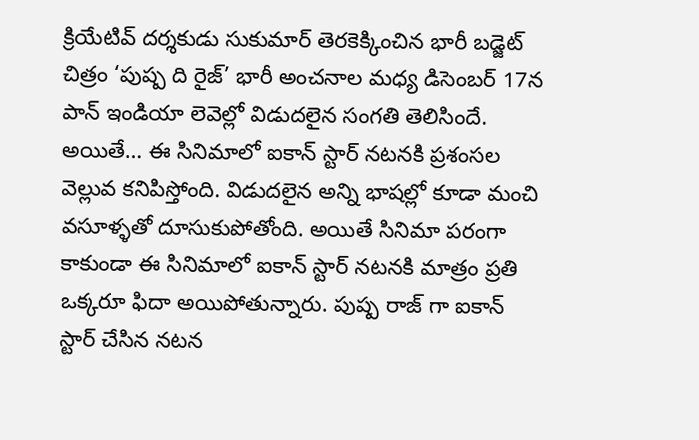క్రియేటివ్ దర్శకుడు సుకుమార్ తెరకెక్కించిన భారీ బడ్జెట్ చిత్రం ‘పుష్ప ది రైజ్’ భారీ అంచనాల మధ్య డిసెంబర్ 17న పాన్ ఇండియా లెవెల్లో విడుదలైన సంగతి తెలిసిందే. అయితే… ఈ సినిమాలో ఐకాన్ స్టార్ నటనకి ప్రశంసల వెల్లువ కనిపిస్తోంది. విడుదలైన అన్ని భాషల్లో కూడా మంచి వసూళ్ళతో దూసుకుపోతోంది. అయితే సినిమా పరంగా కాకుండా ఈ సినిమాలో ఐకాన్ స్టార్ నటనకి మాత్రం ప్రతి ఒక్కరూ ఫిదా అయిపోతున్నారు. పుష్ప రాజ్ గా ఐకాన్ స్టార్ చేసిన నటన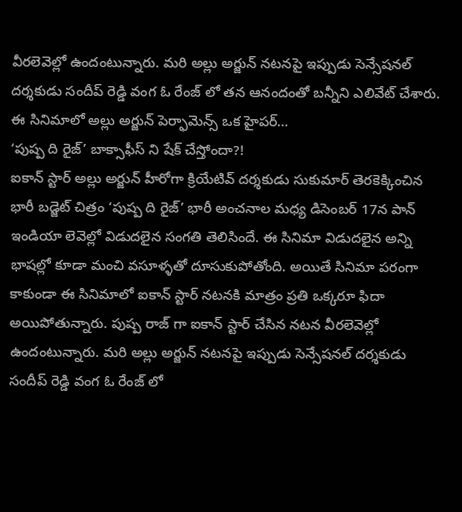వీరలెవెల్లో ఉందంటున్నారు. మరి అల్లు అర్జున్ నటనపై ఇప్పుడు సెన్సేషనల్ దర్శకుడు సందీప్ రెడ్డి వంగ ఓ రేంజ్ లో తన ఆనందంతో బన్నీని ఎలివేట్ చేశారు. ఈ సినిమాలో అల్లు అర్జున్ పెర్ఫామెన్స్ ఒక హైపర్…
‘పుష్ప ది రైజ్’ బాక్సాఫీస్ ని షేక్ చేస్తోందా?!
ఐకాన్ స్టార్ అల్లు అర్జున్ హీరోగా క్రియేటివ్ దర్శకుడు సుకుమార్ తెరకెక్కించిన భారీ బడ్జెట్ చిత్రం ‘పుష్ప ది రైజ్’ భారీ అంచనాల మధ్య డిసెంబర్ 17న పాన్ ఇండియా లెవెల్లో విడుదలైన సంగతి తెలిసిందే. ఈ సినిమా విడుదలైన అన్ని భాషల్లో కూడా మంచి వసూళ్ళతో దూసుకుపోతోంది. అయితే సినిమా పరంగా కాకుండా ఈ సినిమాలో ఐకాన్ స్టార్ నటనకి మాత్రం ప్రతి ఒక్కరూ ఫిదా అయిపోతున్నారు. పుష్ప రాజ్ గా ఐకాన్ స్టార్ చేసిన నటన వీరలెవెల్లో ఉందంటున్నారు. మరి అల్లు అర్జున్ నటనపై ఇప్పుడు సెన్సేషనల్ దర్శకుడు సందీప్ రెడ్డి వంగ ఓ రేంజ్ లో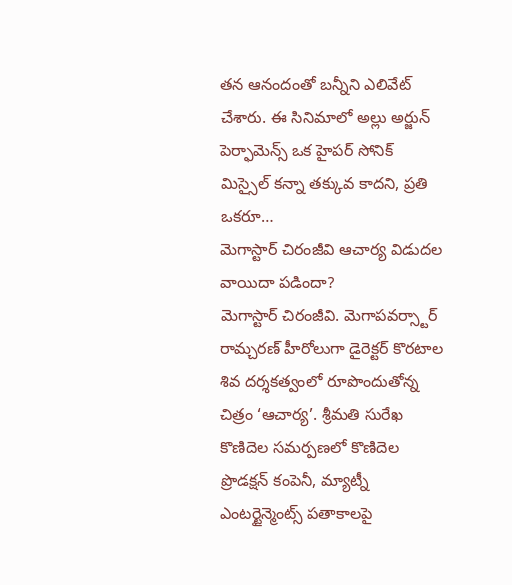తన ఆనందంతో బన్నీని ఎలివేట్ చేశారు. ఈ సినిమాలో అల్లు అర్జున్ పెర్ఫామెన్స్ ఒక హైపర్ సోనిక్ మిస్సైల్ కన్నా తక్కువ కాదని, ప్రతి ఒకరూ…
మెగాస్టార్ చిరంజీవి ఆచార్య విడుదల వాయిదా పడిందా?
మెగాస్టార్ చిరంజీవి. మెగాపవర్స్టార్ రామ్చరణ్ హీరోలుగా డైరెక్టర్ కొరటాల శివ దర్శకత్వంలో రూపొందుతోన్న చిత్రం ‘ఆచార్య’. శ్రీమతి సురేఖ కొణిదెల సమర్పణలో కొణిదెల ప్రొడక్షన్ కంపెనీ, మ్యాట్నీ ఎంటర్టైన్మెంట్స్ పతాకాలపై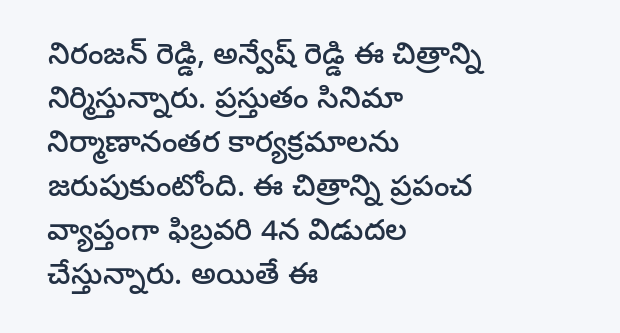నిరంజన్ రెడ్డి, అన్వేష్ రెడ్డి ఈ చిత్రాన్ని నిర్మిస్తున్నారు. ప్రస్తుతం సినిమా నిర్మాణానంతర కార్యక్రమాలను జరుపుకుంటోంది. ఈ చిత్రాన్ని ప్రపంచ వ్యాప్తంగా ఫిబ్రవరి 4న విడుదల చేస్తున్నారు. అయితే ఈ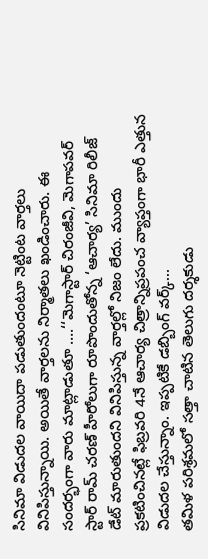సినిమా విడుదల వాయిదా పడుతుందంటూ నెట్టింట వార్తలు వినిపిస్తున్నాయి. అయితే వార్తలను నిర్మాతలు ఖండించారు. ఈ సందర్భంగా వారు మాట్లాడుతూ ….‘‘మెగాస్టార్ చిరంజీవి, మెగాపవర్ స్టార్ రామ్ చరణ్ హీరోలుగా రూపొందుతోన్న ‘ఆచార్య’ సినిమా రిలీజ్ డేట్ మారుతుందని వినిపిస్తున్న వార్తల్లో నిజం లేదు. ముందు ప్రకటించినట్లే ఫిబ్రవరి 4నే ఆచార్య చిత్రాన్నిప్రపంచ వ్యాప్తంగా భారీ ఎత్తున విడుదల చేస్తున్నాం. ఇప్పటికే డబ్బింగ్ వర్క్…
తమిళ పరిశ్రమలో సత్తా చాటిన తెలుగు దర్శకుడు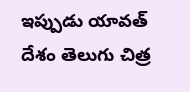ఇప్పుడు యావత్ దేశం తెలుగు చిత్ర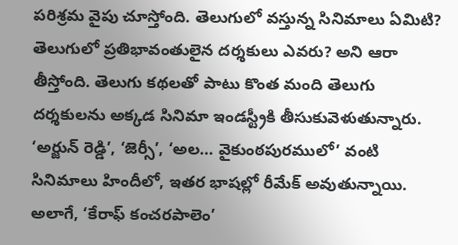పరిశ్రమ వైపు చూస్తోంది. తెలుగులో వస్తున్న సినిమాలు ఏమిటి? తెలుగులో ప్రతిభావంతులైన దర్శకులు ఎవరు? అని ఆరా తీస్తోంది. తెలుగు కథలతో పాటు కొంత మంది తెలుగు దర్శకులను అక్కడ సినిమా ఇండస్ట్రీకి తీసుకువెళుతున్నారు. ‘అర్జున్ రెడ్డి’, ‘జెర్సీ’, ‘అల… వైకుంఠపురములో’ వంటి సినిమాలు హిందీలో, ఇతర భాషల్లో రీమేక్ అవుతున్నాయి. అలాగే, ‘కేరాఫ్ కంచరపాలెం’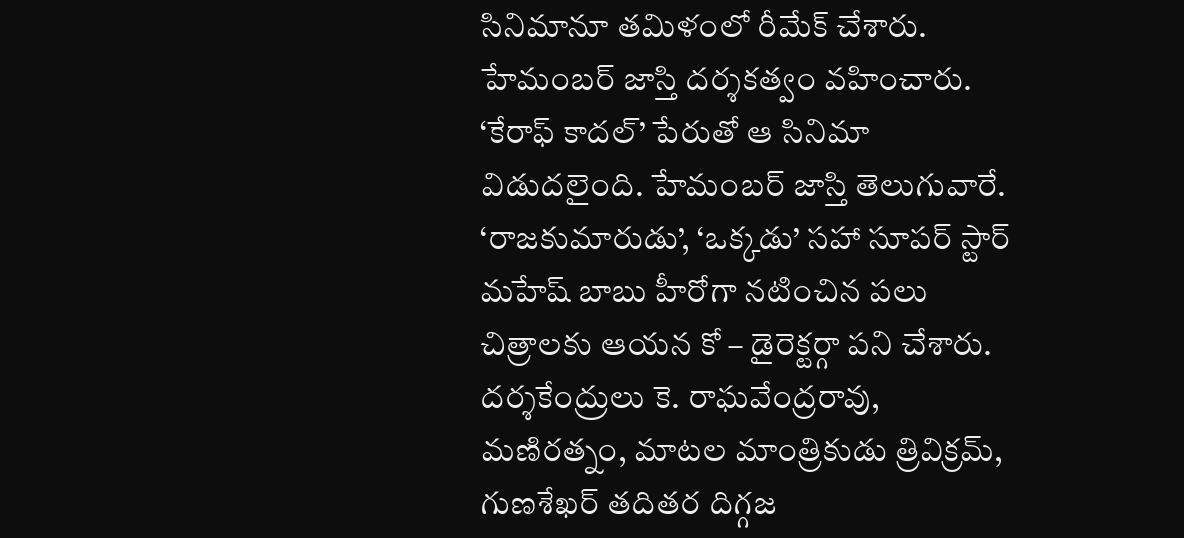సినిమానూ తమిళంలో రీమేక్ చేశారు. హేమంబర్ జాస్తి దర్శకత్వం వహించారు. ‘కేరాఫ్ కాదల్’ పేరుతో ఆ సినిమా విడుదలైంది. హేమంబర్ జాస్తి తెలుగువారే. ‘రాజకుమారుడు’, ‘ఒక్కడు’ సహా సూపర్ స్టార్ మహేష్ బాబు హీరోగా నటించిన పలు చిత్రాలకు ఆయన కో – డైరెక్టర్గా పని చేశారు. దర్శకేంద్రులు కె. రాఘవేంద్రరావు, మణిరత్నం, మాటల మాంత్రికుడు త్రివిక్రమ్, గుణశేఖర్ తదితర దిగ్గజ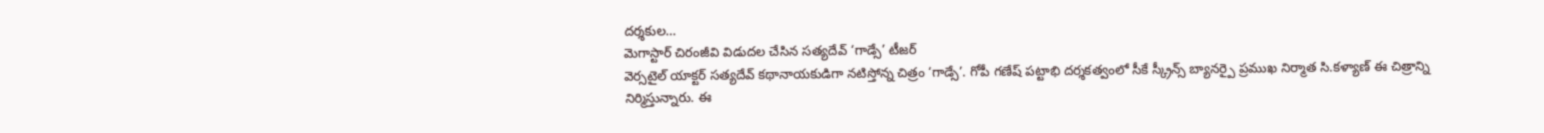దర్శకుల…
మెగాస్టార్ చిరంజీవి విడుదల చేసిన సత్యదేవ్ ‘గాడ్సే’ టీజర్
వెర్సటైల్ యాక్టర్ సత్యదేవ్ కథానాయకుడిగా నటిస్తోన్న చిత్రం ‘గాడ్సే’. గోపీ గణేష్ పట్టాభి దర్శకత్వంలో సీకే స్క్రీన్స్ బ్యానర్పై ప్రముఖ నిర్మాత సి.కళ్యాణ్ ఈ చిత్రాన్ని నిర్మిస్తున్నారు. ఈ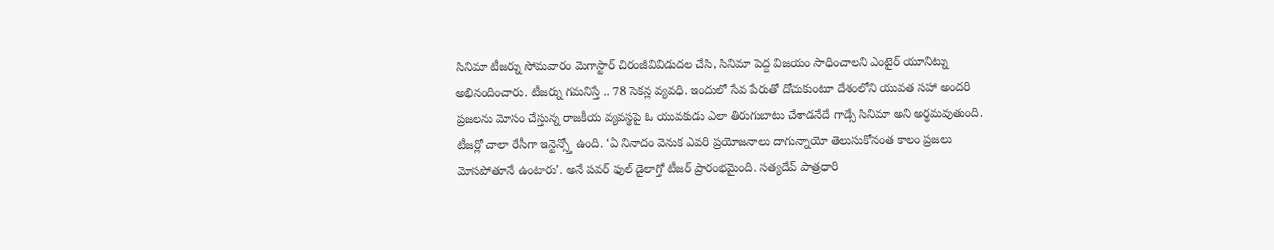సినిమా టీజర్ను సోమవారం మెగాస్టార్ చిరంజీవివిడుదల చేసి, సినిమా పెద్ద విజయం సాధించాలని ఎంటైర్ యూనిట్ను అభినందించారు. టీజర్ను గమనిస్తే .. 78 సెకన్ల వ్యవధి. ఇందులో సేవ పేరుతో దోచుకుంటూ దేశంలోని యువత సహా అందరి ప్రజలను మోసం చేస్తున్న రాజకీయ వ్యవస్థపై ఓ యువకుడు ఎలా తిరుగుబాటు చేశాడనేదే గాడ్సే సినిమా అని అర్థమవుతుంది. టీజర్లో చాలా రేసీగా ఇన్టెన్స్తో ఉంది. ‘ఏ నినాదం వెనుక ఎవరి ప్రయోజనాలు దాగున్నాయో తెలుసుకోనంత కాలం ప్రజలు మోసపోతూనే ఉంటారు’. అనే పవర్ ఫుల్ డైలాగ్తో టీజర్ ప్రారంభమైంది. సత్యదేవ్ పాత్రధారి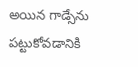అయిన గాడ్సేను పట్టుకోవడానికి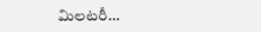మిలటరీ…